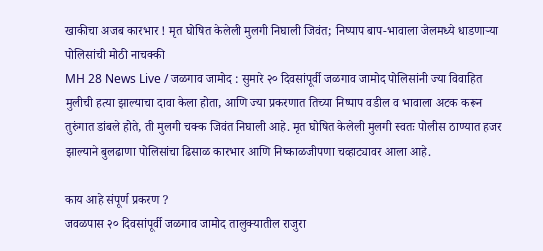खाकीचा अजब कारभार ! मृत घोषित केलेली मुलगी निघाली जिवंत; निष्पाप बाप-भावाला जेलमध्ये धाडणाऱ्या पोलिसांची मोठी नाचक्की
MH 28 News Live / जळगाव जामोद : सुमारे २० दिवसांपूर्वी जळगाव जामोद पोलिसांनी ज्या विवाहित मुलीची हत्या झाल्याचा दावा केला होता, आणि ज्या प्रकरणात तिच्या निष्पाप वडील व भावाला अटक करून तुरुंगात डांबले होते, ती मुलगी चक्क जिवंत निघाली आहे. मृत घोषित केलेली मुलगी स्वतः पोलीस ठाण्यात हजर झाल्याने बुलढाणा पोलिसांचा ढिसाळ कारभार आणि निष्काळजीपणा चव्हाट्यावर आला आहे.

काय आहे संपूर्ण प्रकरण ?
जवळपास २० दिवसांपूर्वी जळगाव जामोद तालुक्यातील राजुरा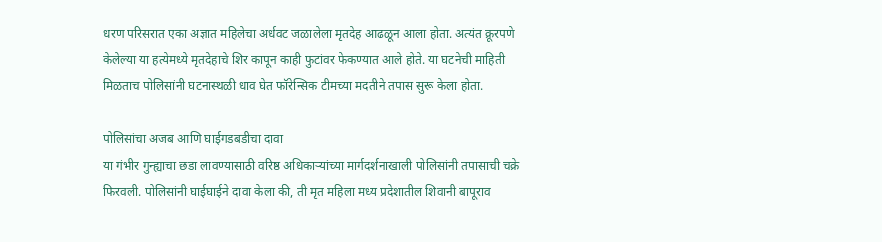धरण परिसरात एका अज्ञात महिलेचा अर्धवट जळालेला मृतदेह आढळून आला होता. अत्यंत क्रूरपणे केलेल्या या हत्येमध्ये मृतदेहाचे शिर कापून काही फुटांवर फेकण्यात आले होते. या घटनेची माहिती मिळताच पोलिसांनी घटनास्थळी धाव घेत फॉरेन्सिक टीमच्या मदतीने तपास सुरू केला होता.

पोलिसांचा अजब आणि घाईगडबडीचा दावा
या गंभीर गुन्ह्याचा छडा लावण्यासाठी वरिष्ठ अधिकाऱ्यांच्या मार्गदर्शनाखाली पोलिसांनी तपासाची चक्रे फिरवली. पोलिसांनी घाईघाईने दावा केला की, ती मृत महिला मध्य प्रदेशातील शिवानी बापूराव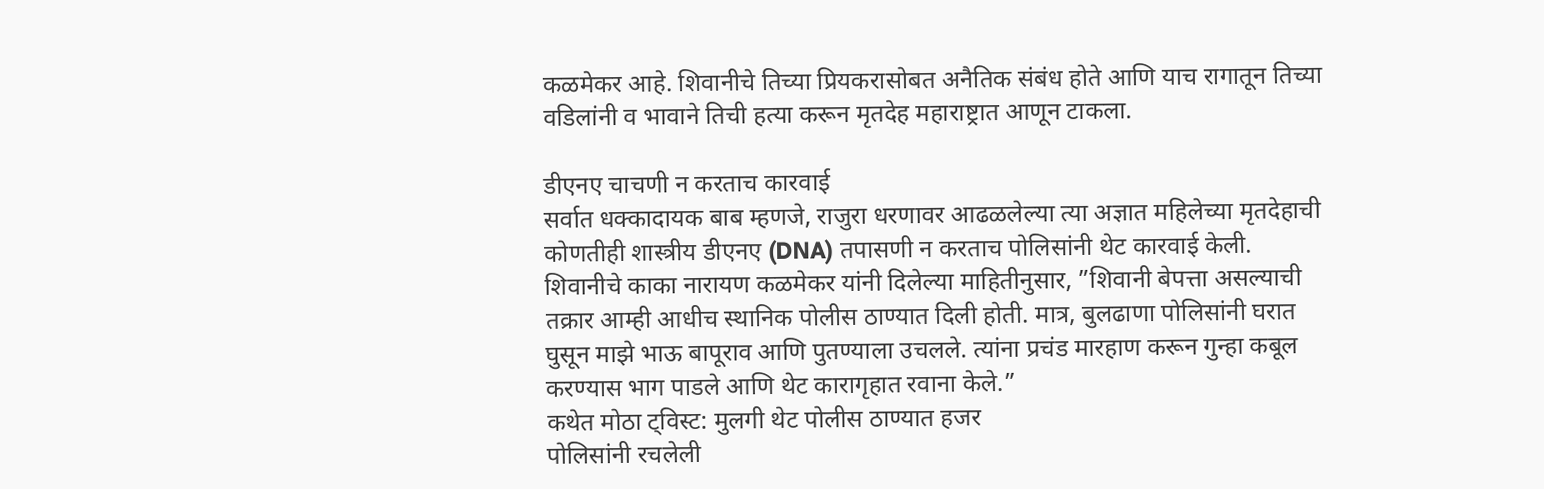कळमेकर आहे. शिवानीचे तिच्या प्रियकरासोबत अनैतिक संबंध होते आणि याच रागातून तिच्या वडिलांनी व भावाने तिची हत्या करून मृतदेह महाराष्ट्रात आणून टाकला.

डीएनए चाचणी न करताच कारवाई
सर्वात धक्कादायक बाब म्हणजे, राजुरा धरणावर आढळलेल्या त्या अज्ञात महिलेच्या मृतदेहाची कोणतीही शास्त्रीय डीएनए (DNA) तपासणी न करताच पोलिसांनी थेट कारवाई केली. शिवानीचे काका नारायण कळमेकर यांनी दिलेल्या माहितीनुसार, ”शिवानी बेपत्ता असल्याची तक्रार आम्ही आधीच स्थानिक पोलीस ठाण्यात दिली होती. मात्र, बुलढाणा पोलिसांनी घरात घुसून माझे भाऊ बापूराव आणि पुतण्याला उचलले. त्यांना प्रचंड मारहाण करून गुन्हा कबूल करण्यास भाग पाडले आणि थेट कारागृहात रवाना केले.”
कथेत मोठा ट्विस्ट: मुलगी थेट पोलीस ठाण्यात हजर
पोलिसांनी रचलेली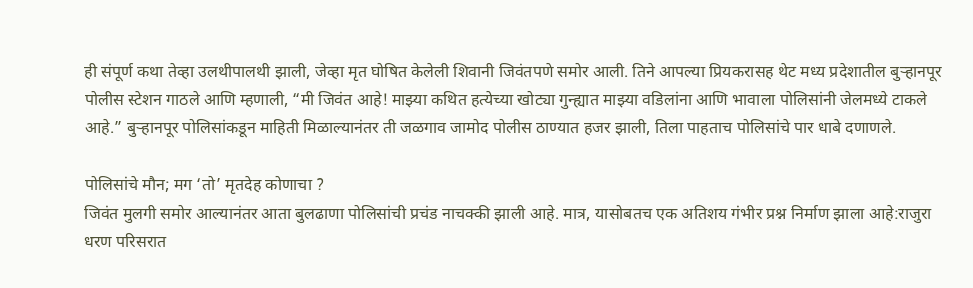ही संपूर्ण कथा तेव्हा उलथीपालथी झाली, जेव्हा मृत घोषित केलेली शिवानी जिवंतपणे समोर आली. तिने आपल्या प्रियकरासह थेट मध्य प्रदेशातील बुऱ्हानपूर पोलीस स्टेशन गाठले आणि म्हणाली, “मी जिवंत आहे! माझ्या कथित हत्येच्या खोट्या गुन्ह्यात माझ्या वडिलांना आणि भावाला पोलिसांनी जेलमध्ये टाकले आहे.” बुऱ्हानपूर पोलिसांकडून माहिती मिळाल्यानंतर ती जळगाव जामोद पोलीस ठाण्यात हजर झाली, तिला पाहताच पोलिसांचे पार धाबे दणाणले.

पोलिसांचे मौन; मग ‘तो’ मृतदेह कोणाचा ?
जिवंत मुलगी समोर आल्यानंतर आता बुलढाणा पोलिसांची प्रचंड नाचक्की झाली आहे. मात्र, यासोबतच एक अतिशय गंभीर प्रश्न निर्माण झाला आहे:राजुरा धरण परिसरात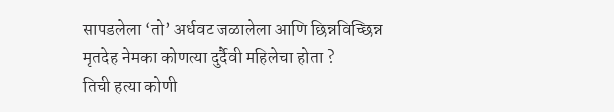सापडलेला ‘तो’ अर्धवट जळालेला आणि छिन्नविच्छिन्न मृतदेह नेमका कोणत्या दुर्दैवी महिलेचा होता ?
तिची हत्या कोणी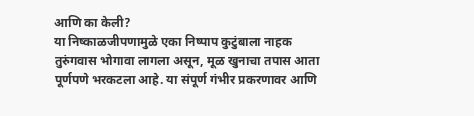आणि का केली?
या निष्काळजीपणामुळे एका निष्पाप कुटुंबाला नाहक तुरुंगवास भोगावा लागला असून, मूळ खुनाचा तपास आता पूर्णपणे भरकटला आहे. या संपूर्ण गंभीर प्रकरणावर आणि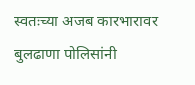स्वतःच्या अजब कारभारावर बुलढाणा पोलिसांनी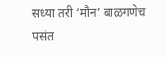सध्या तरी ‘मौन’ बाळगणेच पसंत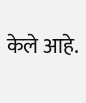केले आहे.